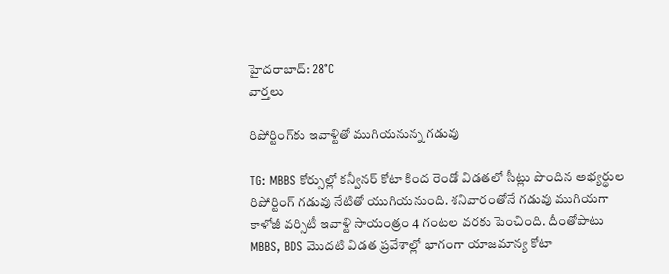హైదరాబాద్: 28°C
వార్తలు

రిపోర్టింగ్‌కు ఇవాళ్టితో ముగియనున్న గడువు

TG: MBBS కోర్సుల్లో కన్వీనర్ కోటా కింద రెండో విడతలో సీట్లు పొందిన అభ్యర్థుల రిపోర్టింగ్ గడువు నేటితో యుగియనుంది. శనివారంతోనే గడువు ముగియగా కాళోజీ వర్సిటీ ఇవాళ్టి సాయంత్రం 4 గంటల వరకు పెంచింది. దీంతోపాటు MBBS, BDS మొదటి విడత ప్రవేశాల్లో భాగంగా యాజమాన్య కోటా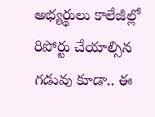అభ్యర్థులు కాలేజీల్లో రిపోర్టు చేయాల్సిన గడువు కూడా.. ఈ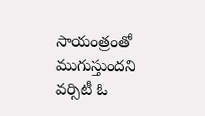సాయంత్రంతో ముగుస్తుందని వర్సిటీ ఓ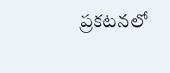ప్రకటనలో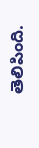తెలిపింది.